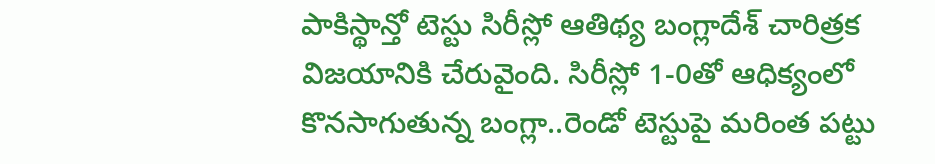పాకిస్థాన్తో టెస్టు సిరీస్లో ఆతిథ్య బంగ్లాదేశ్ చారిత్రక విజయానికి చేరువైంది. సిరీస్లో 1-0తో ఆధిక్యంలో కొనసాగుతున్న బంగ్లా..రెండో టెస్టుపై మరింత పట్టు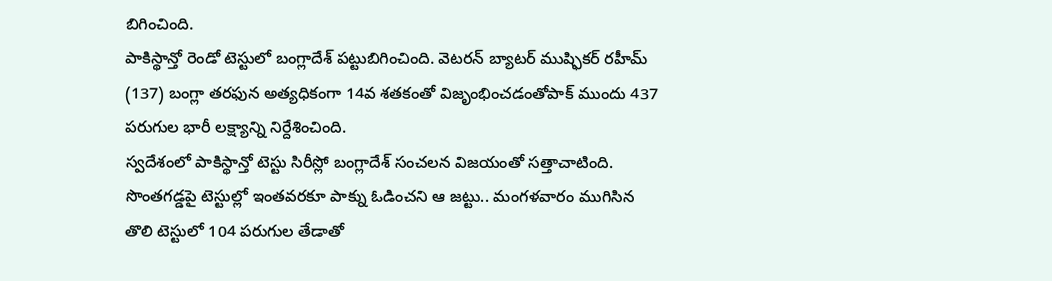బిగించింది.
పాకిస్థాన్తో రెండో టెస్టులో బంగ్లాదేశ్ పట్టుబిగించింది. వెటరన్ బ్యాటర్ ముష్ఫికర్ రహీమ్ (137) బంగ్లా తరఫున అత్యధికంగా 14వ శతకంతో విజృంభించడంతోపాక్ ముందు 437 పరుగుల భారీ లక్ష్యాన్ని నిర్దేశించింది.
స్వదేశంలో పాకిస్థాన్తో టెస్టు సిరీస్లో బంగ్లాదేశ్ సంచలన విజయంతో సత్తాచాటింది. సొంతగడ్డపై టెస్టుల్లో ఇంతవరకూ పాక్ను ఓడించని ఆ జట్టు.. మంగళవారం ముగిసిన తొలి టెస్టులో 104 పరుగుల తేడాతో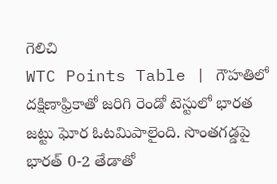గెలిచి
WTC Points Table | గౌహతిలో దక్షిణాఫ్రికాతో జరిగి రెండో టెస్టులో భారత జట్టు ఘోర ఓటమిపాలైంది. సొంతగడ్డపై భారత్ 0-2 తేడాతో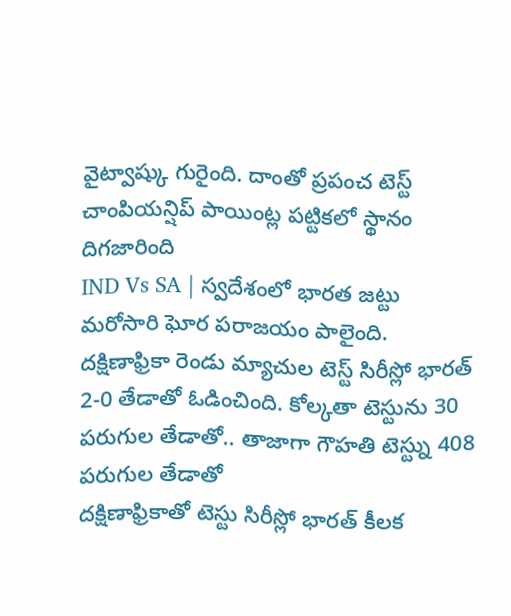వైట్వాష్కు గురైంది. దాంతో ప్రపంచ టెస్ట్ చాంపియన్షిప్ పాయింట్ల పట్టికలో స్థానం దిగజారింది
IND Vs SA | స్వదేశంలో భారత జట్టు మరోసారి ఘోర పరాజయం పాలైంది. దక్షిణాఫ్రికా రెండు మ్యాచుల టెస్ట్ సిరీస్లో భారత్ 2-0 తేడాతో ఓడించింది. కోల్కతా టెస్టును 30 పరుగుల తేడాతో.. తాజాగా గౌహతి టెస్ట్ను 408 పరుగుల తేడాతో
దక్షిణాఫ్రికాతో టెస్టు సిరీస్లో భారత్ కీలక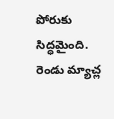పోరుకు సిద్ధమైంది. రెండు మ్యాచ్ల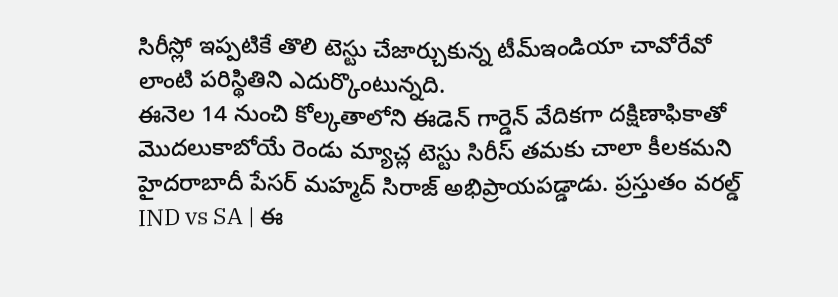సిరీస్లో ఇప్పటికే తొలి టెస్టు చేజార్చుకున్న టీమ్ఇండియా చావోరేవో లాంటి పరిస్థితిని ఎదుర్కొంటున్నది.
ఈనెల 14 నుంచి కోల్కతాలోని ఈడెన్ గార్డెన్ వేదికగా దక్షిణాఫికాతో మొదలుకాబోయే రెండు మ్యాచ్ల టెస్టు సిరీస్ తమకు చాలా కీలకమని హైదరాబాదీ పేసర్ మహ్మద్ సిరాజ్ అభిప్రాయపడ్డాడు. ప్రస్తుతం వరల్డ్
IND vs SA | ఈ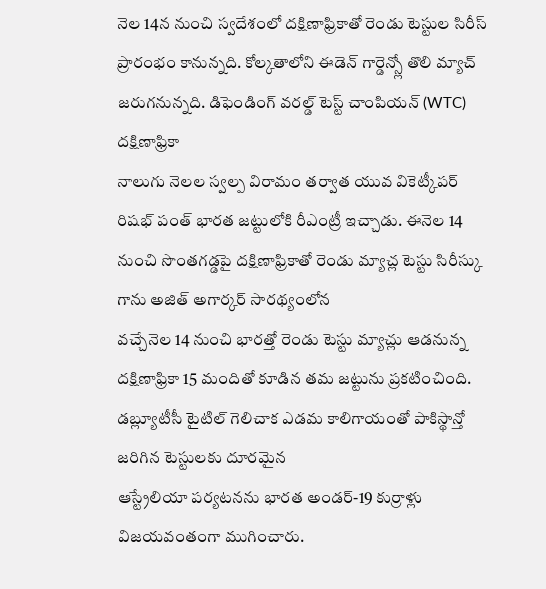నెల 14న నుంచి స్వదేశంలో దక్షిణాఫ్రికాతో రెండు టెస్టుల సిరీస్ ప్రారంభం కానున్నది. కోల్కతాలోని ఈడెన్ గార్డెన్స్లో తొలి మ్యాచ్ జరుగనున్నది. డిఫెండింగ్ వరల్డ్ టెస్ట్ చాంపియన్ (WTC) దక్షిణాఫ్రికా
నాలుగు నెలల స్వల్ప విరామం తర్వాత యువ వికెట్కీపర్ రిషభ్ పంత్ భారత జట్టులోకి రీఎంట్రీ ఇచ్చాడు. ఈనెల 14 నుంచి సొంతగడ్డపై దక్షిణాఫ్రికాతో రెండు మ్యాచ్ల టెస్టు సిరీస్కు గాను అజిత్ అగార్కర్ సారథ్యంలోన
వచ్చేనెల 14 నుంచి భారత్తో రెండు టెస్టు మ్యాచ్లు ఆడనున్న దక్షిణాఫ్రికా 15 మందితో కూడిన తమ జట్టును ప్రకటించింది. డబ్ల్యూటీసీ టైటిల్ గెలిచాక ఎడమ కాలిగాయంతో పాకిస్థాన్తో జరిగిన టెస్టులకు దూరమైన
ఆస్ట్రేలియా పర్యటనను భారత అండర్-19 కుర్రాళ్లు విజయవంతంగా ముగించారు.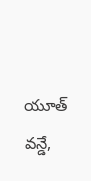యూత్ వన్డే,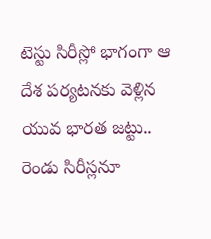టెస్టు సిరీస్లో భాగంగా ఆ దేశ పర్యటనకు వెళ్లిన యువ భారత జట్టు.. రెండు సిరీస్లనూ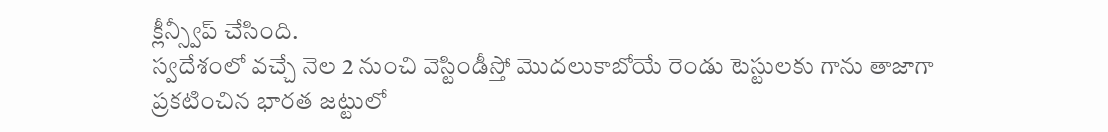క్లీన్స్వీప్ చేసింది.
స్వదేశంలో వచ్చే నెల 2 నుంచి వెస్టిండీస్తో మొదలుకాబోయే రెండు టెస్టులకు గాను తాజాగా ప్రకటించిన భారత జట్టులో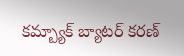కమ్బ్యాక్ బ్యాటర్ కరణ్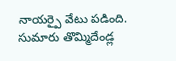నాయర్పై వేటు పడింది. సుమారు తొమ్మిదేండ్ల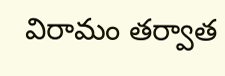విరామం తర్వాత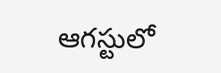ఆగస్టులో